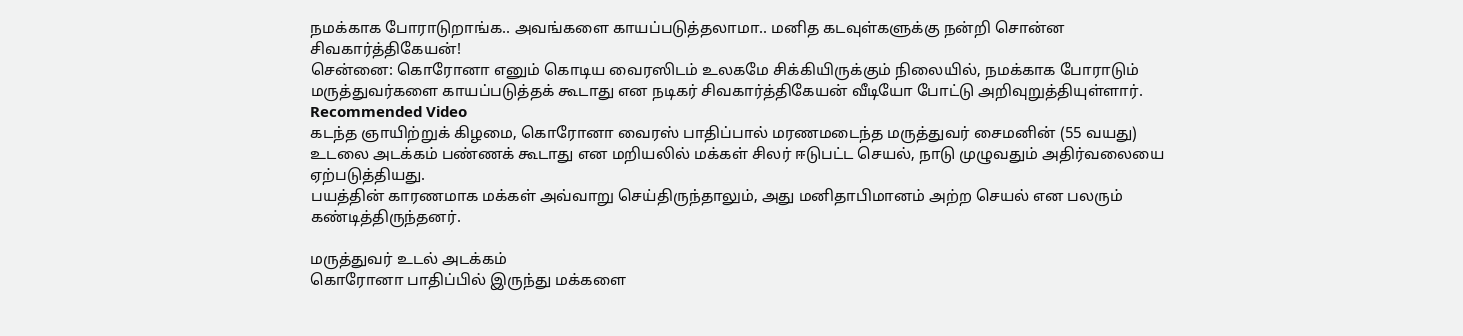நமக்காக போராடுறாங்க.. அவங்களை காயப்படுத்தலாமா.. மனித கடவுள்களுக்கு நன்றி சொன்ன சிவகார்த்திகேயன்!
சென்னை: கொரோனா எனும் கொடிய வைரஸிடம் உலகமே சிக்கியிருக்கும் நிலையில், நமக்காக போராடும் மருத்துவர்களை காயப்படுத்தக் கூடாது என நடிகர் சிவகார்த்திகேயன் வீடியோ போட்டு அறிவுறுத்தியுள்ளார்.
Recommended Video
கடந்த ஞாயிற்றுக் கிழமை, கொரோனா வைரஸ் பாதிப்பால் மரணமடைந்த மருத்துவர் சைமனின் (55 வயது) உடலை அடக்கம் பண்ணக் கூடாது என மறியலில் மக்கள் சிலர் ஈடுபட்ட செயல், நாடு முழுவதும் அதிர்வலையை ஏற்படுத்தியது.
பயத்தின் காரணமாக மக்கள் அவ்வாறு செய்திருந்தாலும், அது மனிதாபிமானம் அற்ற செயல் என பலரும் கண்டித்திருந்தனர்.

மருத்துவர் உடல் அடக்கம்
கொரோனா பாதிப்பில் இருந்து மக்களை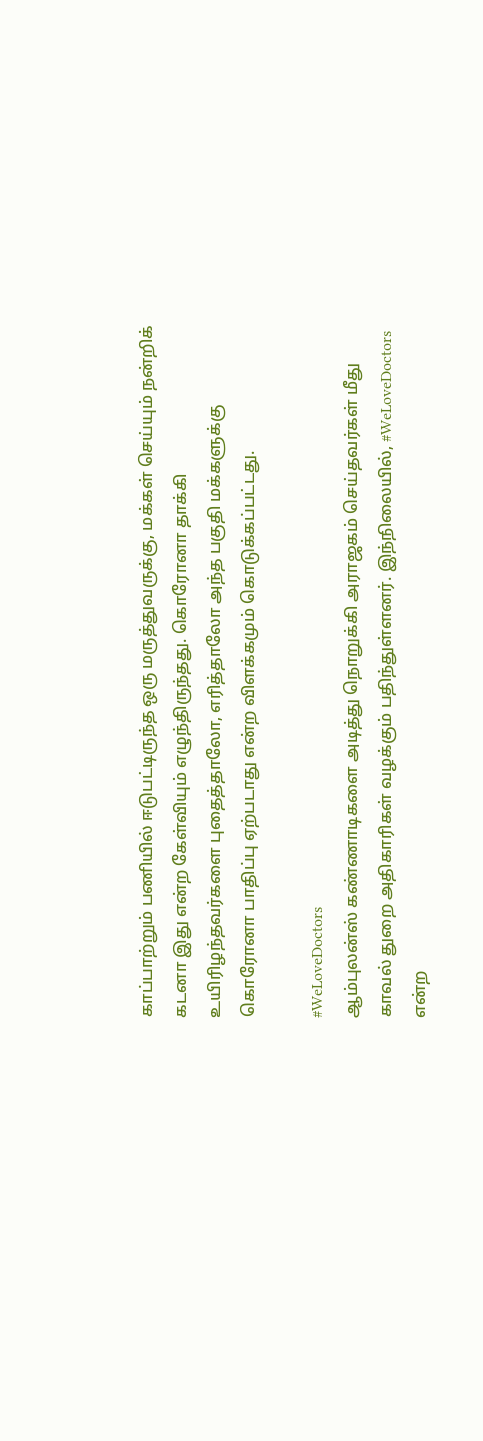காப்பாற்றும் பணியில் ஈடுபட்டிருந்த ஒரு மருத்துவருக்கு, மக்கள் செய்யும் நன்றிக் கடனா இது என்ற கேள்வியும் எழுந்திருந்தது. கொரோனா தாக்கி உயிரிழந்தவர்களை புதைத்தாலோ, எரித்தாலோ அந்த பகுதி மக்களுக்கு கொரோனா பாதிப்பு ஏற்படாது என்ற விளக்கமும் கொடுக்கப்பட்டது.

#WeLoveDoctors
ஆம்புலன்ஸ் கண்ணாடிகளை அடித்து நொறுக்கி அராஜகம் செய்தவர்கள் மீது காவல் துறை அதிகாரிகள் வழக்கும் பதிந்துள்ளனர். இந்நிலையில், #WeLoveDoctors என்ற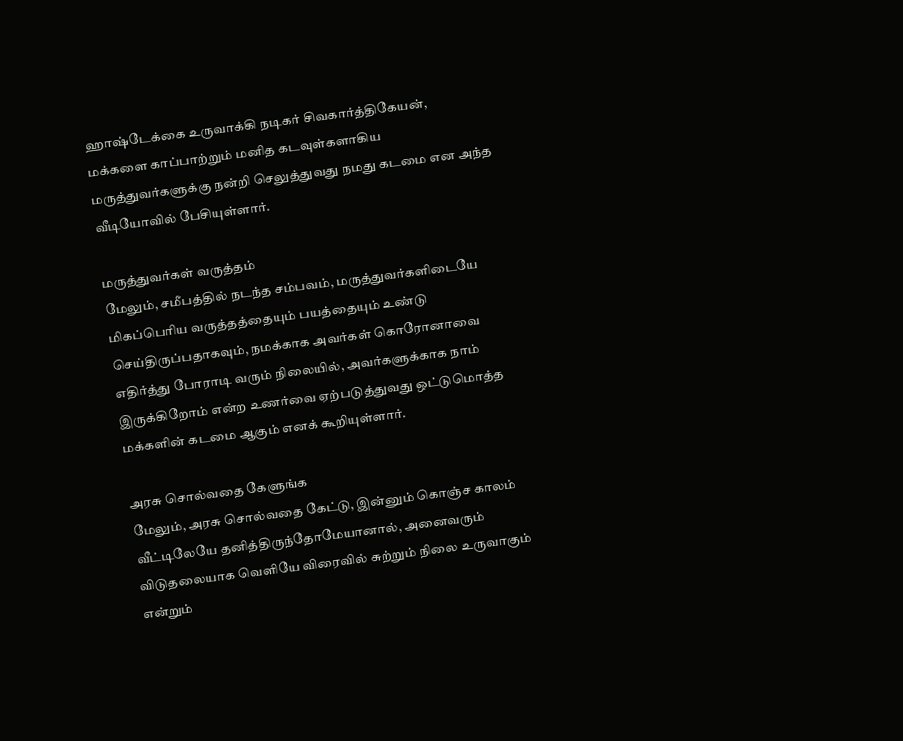ஹாஷ்டேக்கை உருவாக்கி நடிகர் சிவகார்த்திகேயன், மக்களை காப்பாற்றும் மனித கடவுள்களாகிய மருத்துவர்களுக்கு நன்றி செலுத்துவது நமது கடமை என அந்த வீடியோவில் பேசியுள்ளார்.

மருத்துவர்கள் வருத்தம்
மேலும், சமீபத்தில் நடந்த சம்பவம், மருத்துவர்களிடையே மிகப்பெரிய வருத்தத்தையும் பயத்தையும் உண்டு செய்திருப்பதாகவும், நமக்காக அவர்கள் கொரோனாவை எதிர்த்து போராடி வரும் நிலையில், அவர்களுக்காக நாம் இருக்கிறோம் என்ற உணர்வை ஏற்படுத்துவது ஒட்டுமொத்த மக்களின் கடமை ஆகும் எனக் கூறியுள்ளார்.

அரசு சொல்வதை கேளுங்க
மேலும், அரசு சொல்வதை கேட்டு, இன்னும் கொஞ்ச காலம் வீட்டிலேயே தனித்திருந்தோமேயானால், அனைவரும் விடுதலையாக வெளியே விரைவில் சுற்றும் நிலை உருவாகும் என்றும்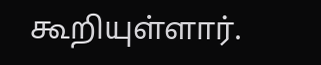கூறியுள்ளார்.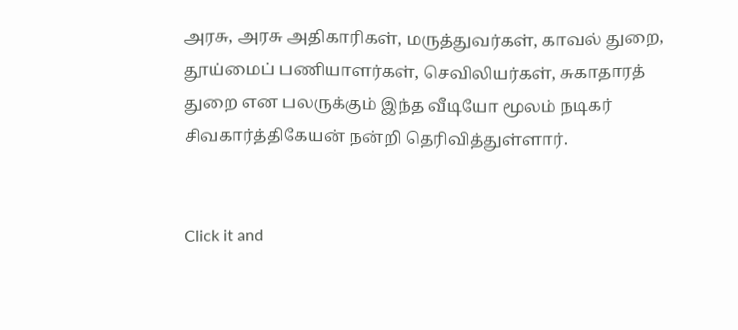அரசு, அரசு அதிகாரிகள், மருத்துவர்கள், காவல் துறை, தூய்மைப் பணியாளர்கள், செவிலியர்கள், சுகாதாரத் துறை என பலருக்கும் இந்த வீடியோ மூலம் நடிகர் சிவகார்த்திகேயன் நன்றி தெரிவித்துள்ளார்.


Click it and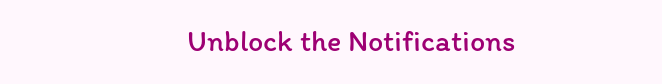Unblock the Notifications